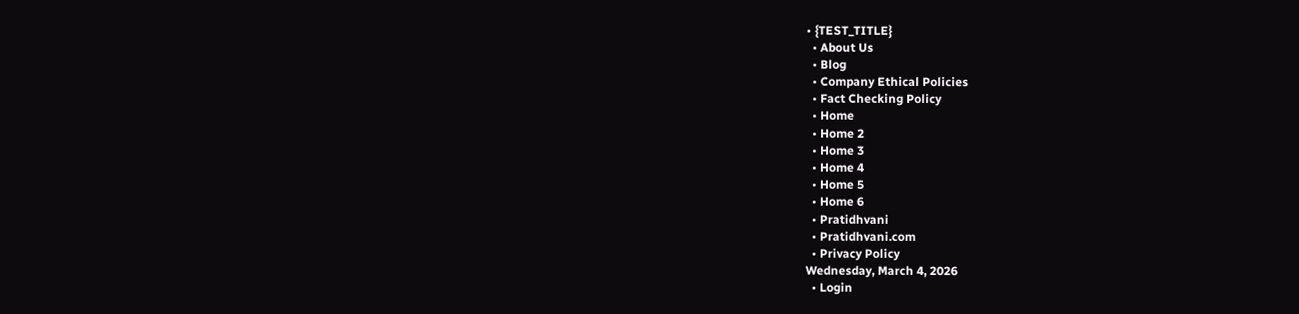• {TEST_TITLE}
  • About Us
  • Blog
  • Company Ethical Policies
  • Fact Checking Policy
  • Home
  • Home 2
  • Home 3
  • Home 4
  • Home 5
  • Home 6
  • Pratidhvani
  • Pratidhvani.com
  • Privacy Policy
Wednesday, March 4, 2026
  • Login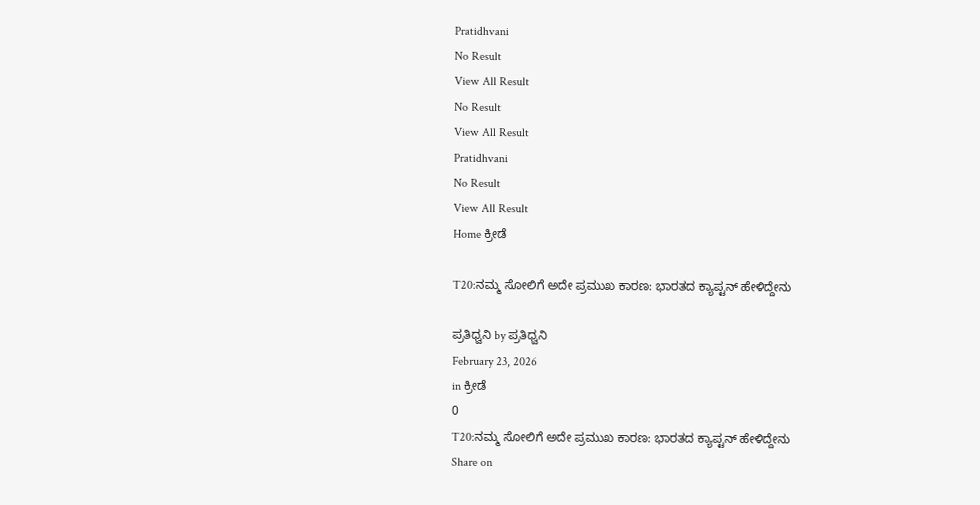Pratidhvani
No Result
View All Result
No Result
View All Result
Pratidhvani
No Result
View All Result
Home ಕ್ರೀಡೆ

T20:ನಮ್ಮ ಸೋಲಿಗೆ ಅದೇ ಪ್ರಮುಖ ಕಾರಣ: ಭಾರತದ ಕ್ಯಾಪ್ಟನ್ ಹೇಳಿದ್ದೇನು

ಪ್ರತಿಧ್ವನಿ by ಪ್ರತಿಧ್ವನಿ
February 23, 2026
in ಕ್ರೀಡೆ
0
T20:ನಮ್ಮ ಸೋಲಿಗೆ ಅದೇ ಪ್ರಮುಖ ಕಾರಣ: ಭಾರತದ ಕ್ಯಾಪ್ಟನ್ ಹೇಳಿದ್ದೇನು
Share on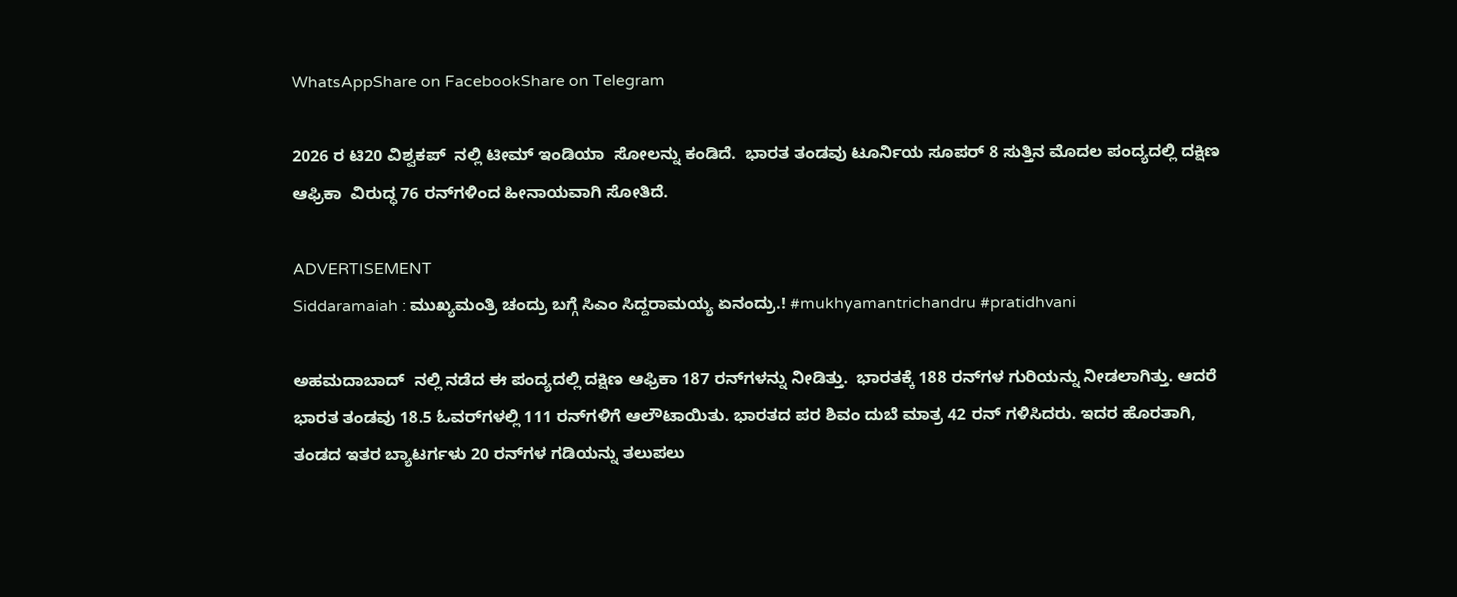WhatsAppShare on FacebookShare on Telegram

2026 ರ ಟಿ20 ವಿಶ್ವಕಪ್‌  ನಲ್ಲಿ ಟೀಮ್ ಇಂಡಿಯಾ  ಸೋಲನ್ನು ಕಂಡಿದೆ.  ಭಾರತ ತಂಡವು ಟೂರ್ನಿಯ ಸೂಪರ್ 8 ಸುತ್ತಿನ ಮೊದಲ ಪಂದ್ಯದಲ್ಲಿ ದಕ್ಷಿಣ ಆಫ್ರಿಕಾ  ವಿರುದ್ಧ 76 ರನ್‌ಗಳಿಂದ ಹೀನಾಯವಾಗಿ ಸೋತಿದೆ.

ADVERTISEMENT
Siddaramaiah : ಮುಖ್ಯಮಂತ್ರಿ ಚಂದ್ರು ಬಗ್ಗೆ ಸಿಎಂ ಸಿದ್ದರಾಮಯ್ಯ ಏನಂದ್ರು.! #mukhyamantrichandru #pratidhvani

ಅಹಮದಾಬಾದ್‌  ನಲ್ಲಿ ನಡೆದ ಈ ಪಂದ್ಯದಲ್ಲಿ ದಕ್ಷಿಣ ಆಫ್ರಿಕಾ 187 ರನ್‌ಗಳನ್ನು ನೀಡಿತ್ತು.  ಭಾರತಕ್ಕೆ 188 ರನ್‌ಗಳ ಗುರಿಯನ್ನು ನೀಡಲಾಗಿತ್ತು. ಆದರೆ ಭಾರತ ತಂಡವು 18.5 ಓವರ್‌ಗಳಲ್ಲಿ 111 ರನ್‌ಗಳಿಗೆ ಆಲೌಟಾಯಿತು. ಭಾರತದ ಪರ ಶಿವಂ ದುಬೆ ಮಾತ್ರ 42 ರನ್ ಗಳಿಸಿದರು. ಇದರ ಹೊರತಾಗಿ, ತಂಡದ ಇತರ ಬ್ಯಾಟರ್ಗಳು 20 ರನ್‌ಗಳ ಗಡಿಯನ್ನು ತಲುಪಲು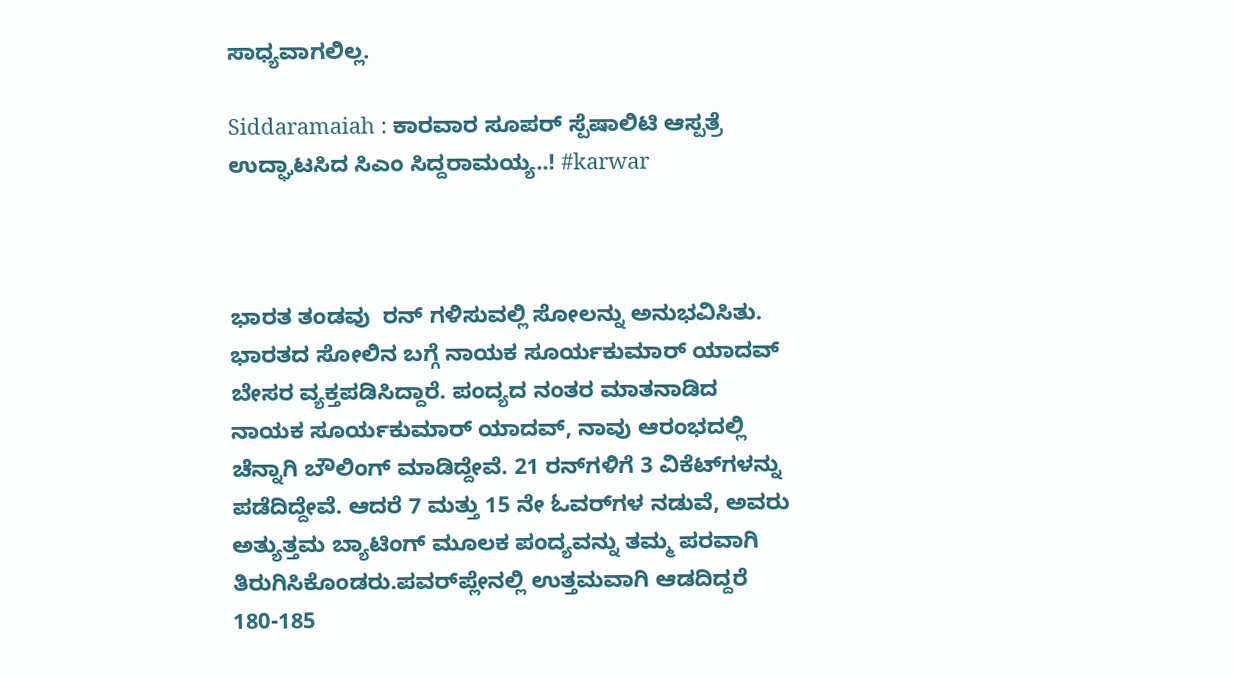ಸಾಧ್ಯವಾಗಲಿಲ್ಲ.

Siddaramaiah : ಕಾರವಾರ ಸೂಪರ್ ಸ್ಪೆಷಾಲಿಟಿ ಆಸ್ಪತ್ರೆ ಉದ್ಘಾಟಸಿದ ಸಿಎಂ ಸಿದ್ದರಾಮಯ್ಯ..! #karwar



ಭಾರತ ತಂಡವು  ರನ್ ಗಳಿಸುವಲ್ಲಿ ಸೋಲನ್ನು ಅನುಭವಿಸಿತು. ಭಾರತದ ಸೋಲಿನ ಬಗ್ಗೆ ನಾಯಕ ಸೂರ್ಯಕುಮಾರ್ ಯಾದವ್  ಬೇಸರ ವ್ಯಕ್ತಪಡಿಸಿದ್ದಾರೆ. ಪಂದ್ಯದ ನಂತರ ಮಾತನಾಡಿದ ನಾಯಕ ಸೂರ್ಯಕುಮಾರ್ ಯಾದವ್, ನಾವು ಆರಂಭದಲ್ಲಿ ಚೆನ್ನಾಗಿ ಬೌಲಿಂಗ್ ಮಾಡಿದ್ದೇವೆ. 21 ರನ್‌ಗಳಿಗೆ 3 ವಿಕೆಟ್‌ಗಳನ್ನು ಪಡೆದಿದ್ದೇವೆ. ಆದರೆ 7 ಮತ್ತು 15 ನೇ ಓವರ್‌ಗಳ ನಡುವೆ, ಅವರು ಅತ್ಯುತ್ತಮ ಬ್ಯಾಟಿಂಗ್ ಮೂಲಕ ಪಂದ್ಯವನ್ನು ತಮ್ಮ ಪರವಾಗಿ ತಿರುಗಿಸಿಕೊಂಡರು.ಪವರ್‌ಪ್ಲೇನಲ್ಲಿ ಉತ್ತಮವಾಗಿ ಆಡದಿದ್ದರೆ 180-185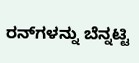ರನ್‌ಗಳನ್ನು ಬೆನ್ನಟ್ಟಿ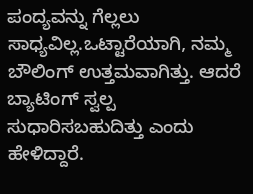ಪಂದ್ಯವನ್ನು ಗೆಲ್ಲಲು ಸಾಧ್ಯವಿಲ್ಲ.ಒಟ್ಟಾರೆಯಾಗಿ, ನಮ್ಮ ಬೌಲಿಂಗ್ ಉತ್ತಮವಾಗಿತ್ತು. ಆದರೆ ಬ್ಯಾಟಿಂಗ್ ಸ್ವಲ್ಪ ಸುಧಾರಿಸಬಹುದಿತ್ತು ಎಂದು ಹೇಳಿದ್ದಾರೆ.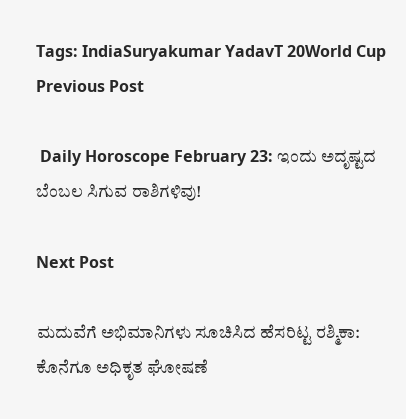Tags: IndiaSuryakumar YadavT 20World Cup
Previous Post

 Daily Horoscope February 23: ಇಂದು ಅದೃಷ್ಟದ ಬೆಂಬಲ ಸಿಗುವ ರಾಶಿಗಳಿವು!

Next Post

ಮದುವೆಗೆ ಅಭಿಮಾನಿಗಳು ಸೂಚಿಸಿದ ಹೆಸರಿಟ್ಟ ರಶ್ಮಿಕಾ: ಕೊನೆಗೂ ಅಧಿಕೃತ ಘೋಷಣೆ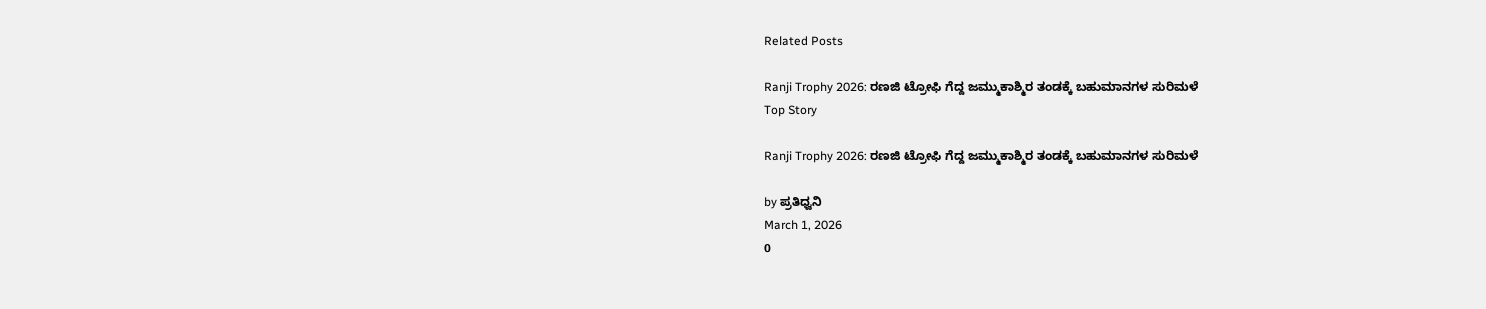Related Posts

Ranji Trophy 2026: ರಣಜಿ ಟ್ರೋಫಿ ಗೆದ್ದ ಜಮ್ಮುಕಾಶ್ಮಿರ ತಂಡಕ್ಕೆ ಬಹುಮಾನಗಳ ಸುರಿಮಳೆ
Top Story

Ranji Trophy 2026: ರಣಜಿ ಟ್ರೋಫಿ ಗೆದ್ದ ಜಮ್ಮುಕಾಶ್ಮಿರ ತಂಡಕ್ಕೆ ಬಹುಮಾನಗಳ ಸುರಿಮಳೆ

by ಪ್ರತಿಧ್ವನಿ
March 1, 2026
0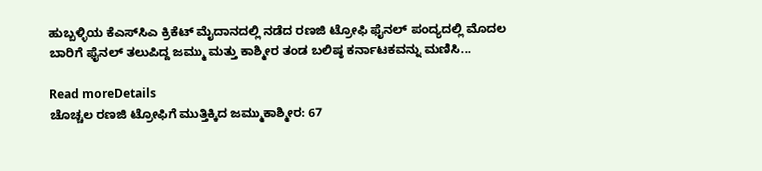ಹುಬ್ಬಳ್ಳಿಯ ಕೆಎಸ್‌ಸಿಎ ಕ್ರಿಕೆಟ್ ಮೈದಾನದಲ್ಲಿ ನಡೆದ ರಣಜಿ ಟ್ರೋಫಿ ಫೈನಲ್ ಪಂದ್ಯದಲ್ಲಿ ಮೊದಲ ಬಾರಿಗೆ ಫೈನಲ್ ತಲುಪಿದ್ದ ಜಮ್ಮು ಮತ್ತು ಕಾಶ್ಮೀರ ತಂಡ ಬಲಿಷ್ಠ ಕರ್ನಾಟಕವನ್ನು ಮಣಿಸಿ...

Read moreDetails
ಚೊಚ್ಚಲ ರಣಜಿ ಟ್ರೋಫಿಗೆ ಮುತ್ತಿಕ್ಕಿದ ಜಮ್ಮುಕಾಶ್ಮೀರ: 67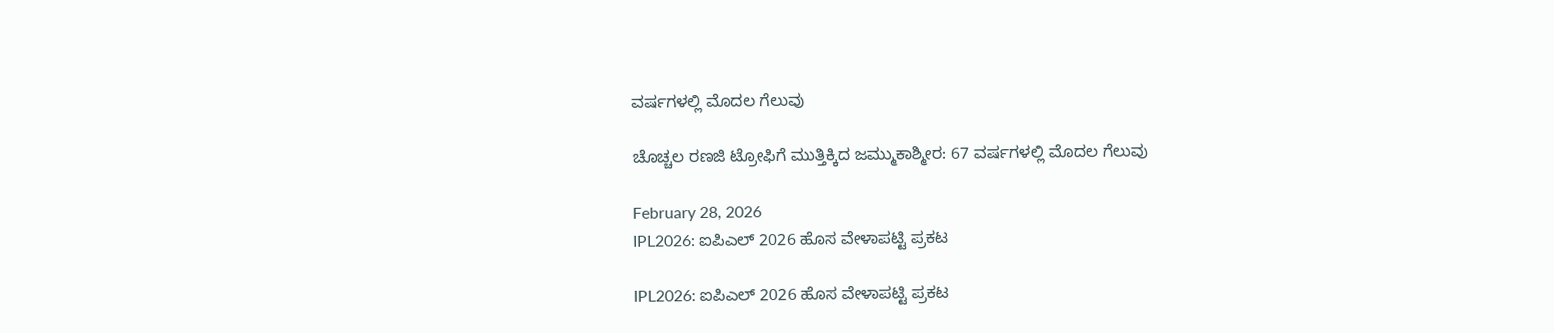ವರ್ಷಗಳಲ್ಲಿ ಮೊದಲ ಗೆಲುವು

ಚೊಚ್ಚಲ ರಣಜಿ ಟ್ರೋಫಿಗೆ ಮುತ್ತಿಕ್ಕಿದ ಜಮ್ಮುಕಾಶ್ಮೀರ: 67 ವರ್ಷಗಳಲ್ಲಿ ಮೊದಲ ಗೆಲುವು

February 28, 2026
IPL2026: ಐಪಿಎಲ್‌ 2026 ಹೊಸ ವೇಳಾಪಟ್ಟಿ ಪ್ರಕಟ

IPL2026: ಐಪಿಎಲ್‌ 2026 ಹೊಸ ವೇಳಾಪಟ್ಟಿ ಪ್ರಕಟ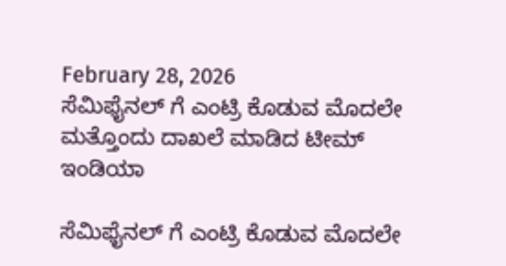February 28, 2026
ಸೆಮಿಫೈನಲ್ ಗೆ ಎಂಟ್ರಿ ಕೊಡುವ ಮೊದಲೇ ಮತ್ತೊಂದು ದಾಖಲೆ ಮಾಡಿದ ಟೀಮ್ ಇಂಡಿಯಾ

ಸೆಮಿಫೈನಲ್ ಗೆ ಎಂಟ್ರಿ ಕೊಡುವ ಮೊದಲೇ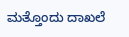ಮತ್ತೊಂದು ದಾಖಲೆ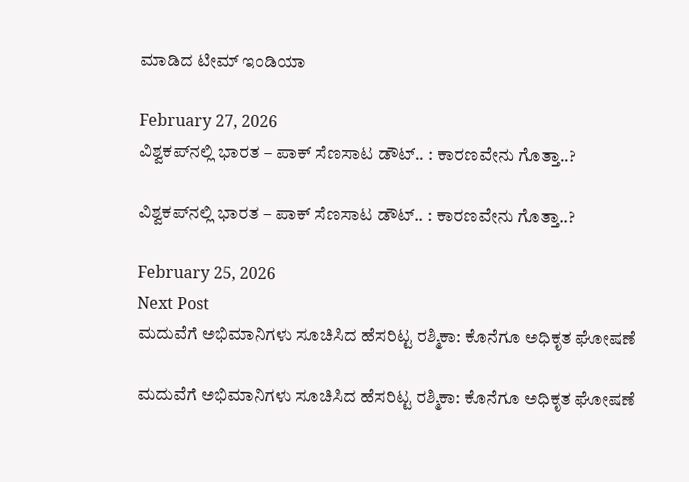ಮಾಡಿದ ಟೀಮ್ ಇಂಡಿಯಾ

February 27, 2026
ವಿಶ್ವಕಪ್‌ನಲ್ಲಿ ಭಾರತ – ಪಾಕ್‌ ಸೆಣಸಾಟ ಡೌಟ್.. : ಕಾರಣವೇನು ಗೊತ್ತಾ..?

ವಿಶ್ವಕಪ್‌ನಲ್ಲಿ ಭಾರತ – ಪಾಕ್‌ ಸೆಣಸಾಟ ಡೌಟ್.. : ಕಾರಣವೇನು ಗೊತ್ತಾ..?

February 25, 2026
Next Post
ಮದುವೆಗೆ ಅಭಿಮಾನಿಗಳು ಸೂಚಿಸಿದ ಹೆಸರಿಟ್ಟ ರಶ್ಮಿಕಾ: ಕೊನೆಗೂ ಅಧಿಕೃತ ಘೋಷಣೆ

ಮದುವೆಗೆ ಅಭಿಮಾನಿಗಳು ಸೂಚಿಸಿದ ಹೆಸರಿಟ್ಟ ರಶ್ಮಿಕಾ: ಕೊನೆಗೂ ಅಧಿಕೃತ ಘೋಷಣೆ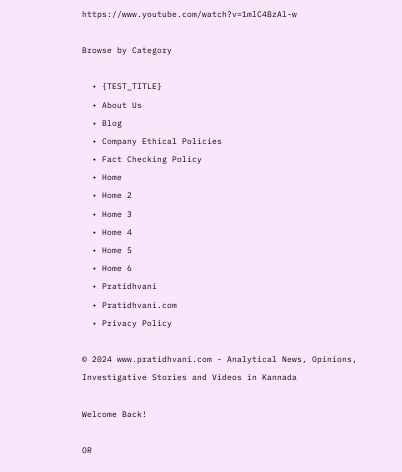https://www.youtube.com/watch?v=1mlC4BzAl-w

Browse by Category

  • {TEST_TITLE}
  • About Us
  • Blog
  • Company Ethical Policies
  • Fact Checking Policy
  • Home
  • Home 2
  • Home 3
  • Home 4
  • Home 5
  • Home 6
  • Pratidhvani
  • Pratidhvani.com
  • Privacy Policy

© 2024 www.pratidhvani.com - Analytical News, Opinions, Investigative Stories and Videos in Kannada

Welcome Back!

OR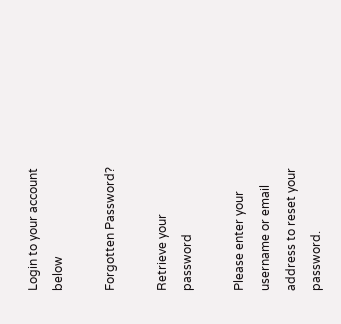Login to your account below

Forgotten Password?

Retrieve your password

Please enter your username or email address to reset your password.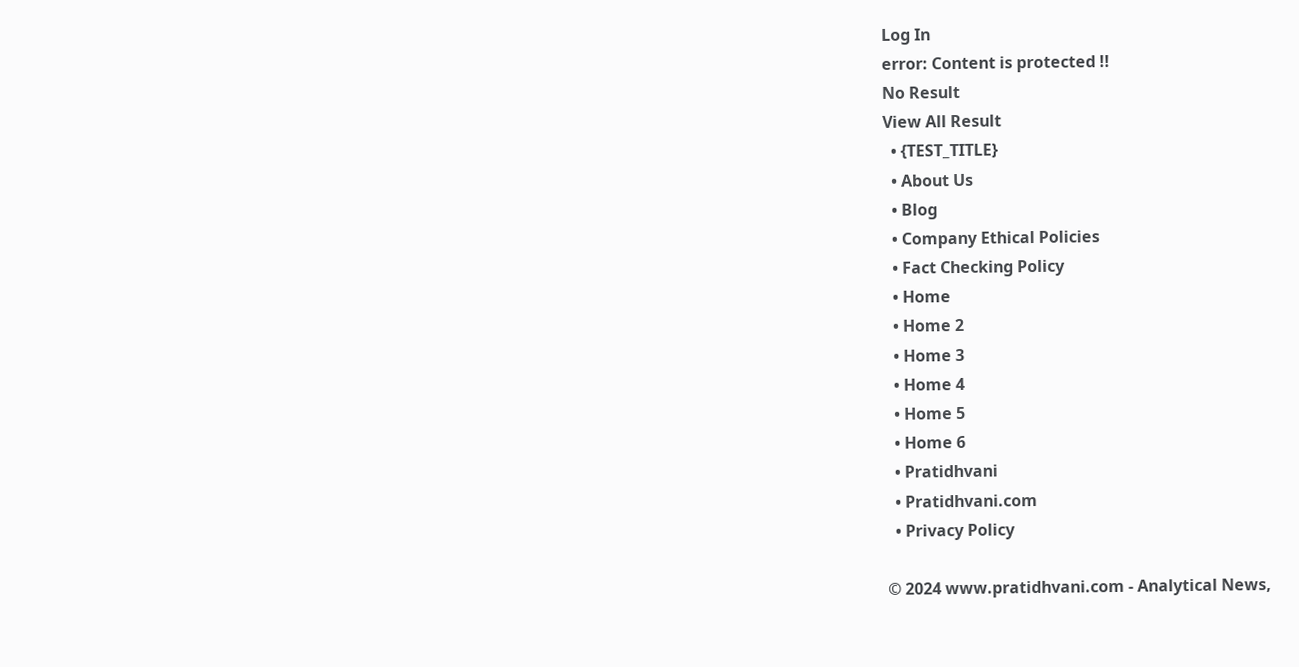Log In
error: Content is protected !!
No Result
View All Result
  • {TEST_TITLE}
  • About Us
  • Blog
  • Company Ethical Policies
  • Fact Checking Policy
  • Home
  • Home 2
  • Home 3
  • Home 4
  • Home 5
  • Home 6
  • Pratidhvani
  • Pratidhvani.com
  • Privacy Policy

© 2024 www.pratidhvani.com - Analytical News,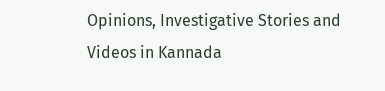Opinions, Investigative Stories and Videos in Kannada